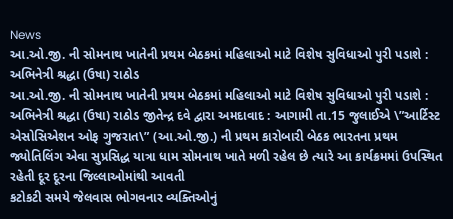News
આ.ઓ.જી. ની સોમનાથ ખાતેની પ્રથમ બેઠકમાં મહિલાઓ માટે વિશેષ સુવિધાઓ પુરી પડાશે : અભિનેત્રી શ્રદ્ધા (ઉષા) રાઠોડ
આ.ઓ.જી. ની સોમનાથ ખાતેની પ્રથમ બેઠકમાં મહિલાઓ માટે વિશેષ સુવિધાઓ પુરી પડાશે : અભિનેત્રી શ્રદ્ધા (ઉષા) રાઠોડ જીતેન્દ્ર દવે દ્વારા અમદાવાદ : આગામી તા.15 જુલાઈએ \”આર્ટિસ્ટ એસોસિએશન ઓફ ગુજરાત\” (આ.ઓ.જી.) ની પ્રથમ કારોબારી બેઠક ભારતના પ્રથમ જ્યોતિલિંગ એવા સુપ્રસિદ્ધ યાત્રા ધામ સોમનાથ ખાતે મળી રહેલ છે ત્યારે આ કાર્યક્રમમાં ઉપસ્થિત રહેતી દૂર દૂરના જિલ્લાઓમાંથી આવતી
કટોકટી સમયે જેલવાસ ભોગવનાર વ્યક્તિઓનું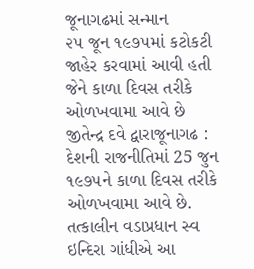જૂનાગઢમાં સન્માન
૨૫ જૂન ૧૯૭૫માં કટોકટી જાહેર કરવામાં આવી હતી જેને કાળા દિવસ તરીકે ઓળખવામા આવે છે જીતેન્દ્ર દવે દ્વારાજૂનાગઢ : દેશની રાજનીતિમાં 25 જુન ૧૯૭૫ને કાળા દિવસ તરીકે ઓળખવામા આવે છે. તત્કાલીન વડાપ્રધાન સ્વ ઇન્દિરા ગાંધીએ આ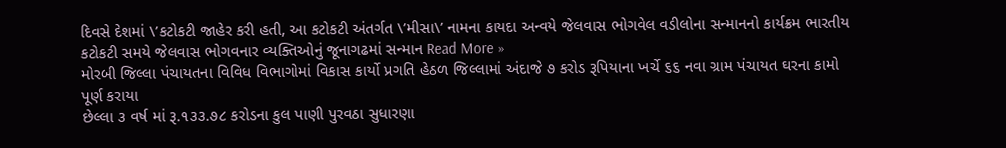દિવસે દેશમાં \’કટોકટી જાહેર કરી હતી, આ કટોકટી અંતર્ગત \’મીસા\’ નામના કાયદા અન્વયે જેલવાસ ભોગવેલ વડીલોના સન્માનનો કાર્યક્રમ ભારતીય
કટોકટી સમયે જેલવાસ ભોગવનાર વ્યક્તિઓનું જૂનાગઢમાં સન્માન Read More »
મોરબી જિલ્લા પંચાયતના વિવિધ વિભાગોમાં વિકાસ કાર્યો પ્રગતિ હેઠળ જિલ્લામાં અંદાજે ૭ કરોડ રૂપિયાના ખર્ચે ૬૬ નવા ગ્રામ પંચાયત ઘરના કામો પૂર્ણ કરાયા
છેલ્લા ૩ વર્ષ માં રૂ.૧૩૩.૭૮ કરોડના કુલ પાણી પુરવઠા સુધારણા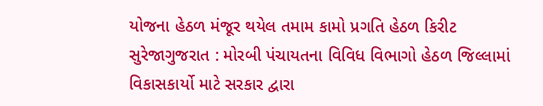યોજના હેઠળ મંજૂર થયેલ તમામ કામો પ્રગતિ હેઠળ કિરીટ સુરેજાગુજરાત : મોરબી પંચાયતના વિવિધ વિભાગો હેઠળ જિલ્લામાં વિકાસકાર્યો માટે સરકાર દ્વારા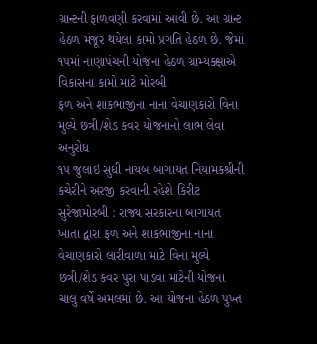ગ્રાન્ટની ફાળવણી કરવામાં આવી છે. આ ગ્રાન્ટ હેઠળ મંજૂર થયેલા કામો પ્રગતિ હેઠળ છે. જેમાં ૧૫માં નાણાપંચની યોજના હેઠળ ગ્રામ્યક્ક્ષાએ વિકાસના કામો માટે મોરબી
ફળ અને શાકભાજીના નાના વેચાણકારો વિના મુલ્યે છત્રી/શેડ કવર યોજનાનો લાભ લેવા અનુરોધ
૧૫ જુલાઇ સુધી નાયબ બાગાયત નિયામકશ્રીની કચેરીને અરજી કરવાની રહેશે કિરીટ સુરેજામોરબી : રાજ્ય સરકારના બાગાયત ખાતા દ્વારા ફળ અને શાકભાજીના નાના વેચાણકારો લારીવાળા માટે વિના મુલ્યે છત્રી/શેડ કવર પુરા પાડવા માટેની યોજના ચાલુ વર્ષે અમલમાં છે. આ યોજના હેઠળ પુખ્ત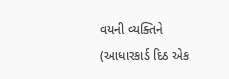વયની વ્યક્તિને (આધારકાર્ડ દિઠ એક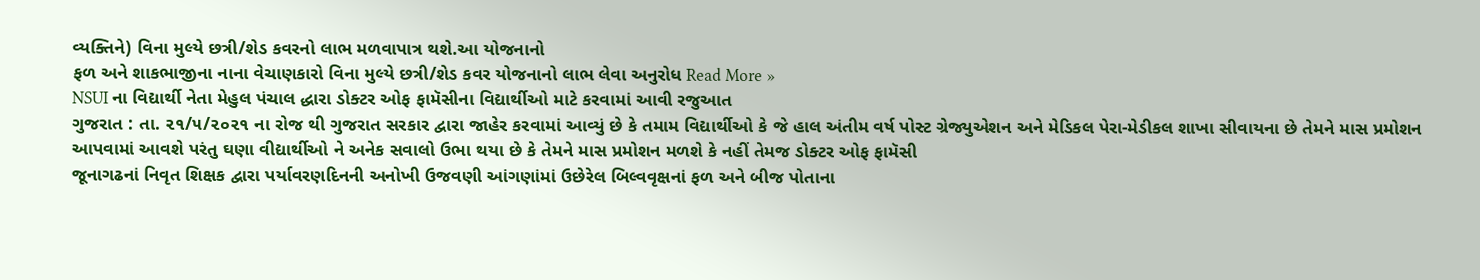વ્યક્તિને) વિના મુલ્યે છત્રી/શેડ કવરનો લાભ મળવાપાત્ર થશે.આ યોજનાનો
ફળ અને શાકભાજીના નાના વેચાણકારો વિના મુલ્યે છત્રી/શેડ કવર યોજનાનો લાભ લેવા અનુરોધ Read More »
NSUI ના વિદ્યાર્થી નેતા મેહુલ પંચાલ દ્ધારા ડોક્ટર ઓફ ફામૅસીના વિદ્યાર્થીઓ માટે કરવામાં આવી રજુઆત
ગુજરાત : તા. ૨૧/૫/૨૦૨૧ ના રોજ થી ગુજરાત સરકાર દ્વારા જાહેર કરવામાં આવ્યું છે કે તમામ વિદ્યાર્થીઓ કે જે હાલ અંતીમ વર્ષ પોસ્ટ ગ્રેજ્યુએશન અને મેડિકલ પેરા-મેડીકલ શાખા સીવાયના છે તેમને માસ પ્રમોશન આપવામાં આવશે પરંતુ ઘણા વીદ્યાર્થીઓ ને અનેક સવાલો ઉભા થયા છે કે તેમને માસ પ્રમોશન મળશે કે નહીં તેમજ ડોક્ટર ઓફ ફામૅસી
જૂનાગઢનાં નિવૃત શિક્ષક દ્વારા પર્યાવરણદિનની અનોખી ઉજવણી આંગણાંમાં ઉછેરેલ બિલ્વવૃક્ષનાં ફળ અને બીજ પોતાના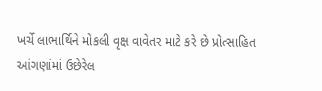ખર્ચે લાભાર્થિને મોકલી વૃક્ષ વાવેતર માટે કરે છે પ્રોત્સાહિત
આંગણાંમાં ઉછેરેલ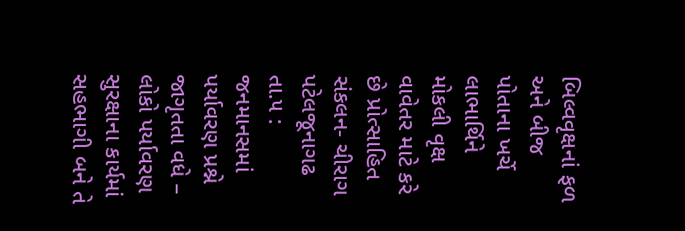બિલ્વવૃક્ષનાં ફળ અને બીજ પોતાના ખર્ચે લાભાર્થિને મોકલી વૃક્ષ વાવેતર માટે કરે છે પ્રોત્સાહિત સંકલન- ચીરાગ પટેલજૂનાગઢ તા.૫ : જનમાનસમાં પર્યાવરણ પ્રશ્ને જાગૃતતા વધે – લોકો પર્યાવરણ સુરક્ષાના કાર્યમાં સહભાગી બને તે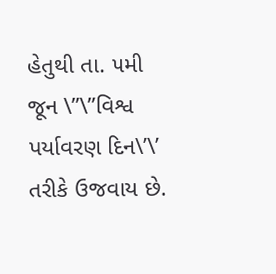હેતુથી તા. ૫મી જૂન \”\”વિશ્વ પર્યાવરણ દિન\’\’ તરીકે ઉજવાય છે.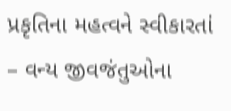પ્રકૃતિના મહત્વને સ્વીકારતાં – વન્ય જીવજંતુઓના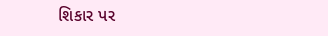શિકાર પર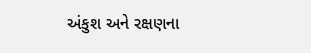અંકુશ અને રક્ષણના